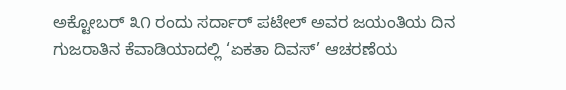ಅಕ್ಟೋಬರ್ ೩೧ ರಂದು ಸರ್ದಾರ್ ಪಟೇಲ್ ಅವರ ಜಯಂತಿಯ ದಿನ ಗುಜರಾತಿನ ಕೆವಾಡಿಯಾದಲ್ಲಿ ‘ಏಕತಾ ದಿವಸ್’ ಆಚರಣೆಯ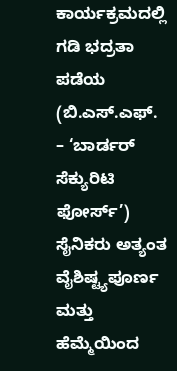ಕಾರ್ಯಕ್ರಮದಲ್ಲಿ ಗಡಿ ಭದ್ರತಾ ಪಡೆಯ (ಬಿ.ಎಸ್.ಎಫ್. – ‘ಬಾರ್ಡರ್ ಸೆಕ್ಯುರಿಟಿ ಫೋರ್ಸ್’) ಸೈನಿಕರು ಅತ್ಯಂತ ವೈಶಿಷ್ಟ್ಯಪೂರ್ಣ ಮತ್ತು ಹೆಮ್ಮೆಯಿಂದ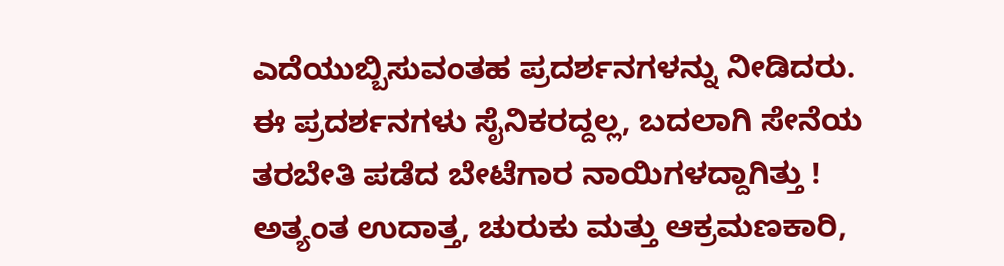ಎದೆಯುಬ್ಬಿಸುವಂತಹ ಪ್ರದರ್ಶನಗಳನ್ನು ನೀಡಿದರು. ಈ ಪ್ರದರ್ಶನಗಳು ಸೈನಿಕರದ್ದಲ್ಲ, ಬದಲಾಗಿ ಸೇನೆಯ ತರಬೇತಿ ಪಡೆದ ಬೇಟೆಗಾರ ನಾಯಿಗಳದ್ದಾಗಿತ್ತು ! ಅತ್ಯಂತ ಉದಾತ್ತ, ಚುರುಕು ಮತ್ತು ಆಕ್ರಮಣಕಾರಿ,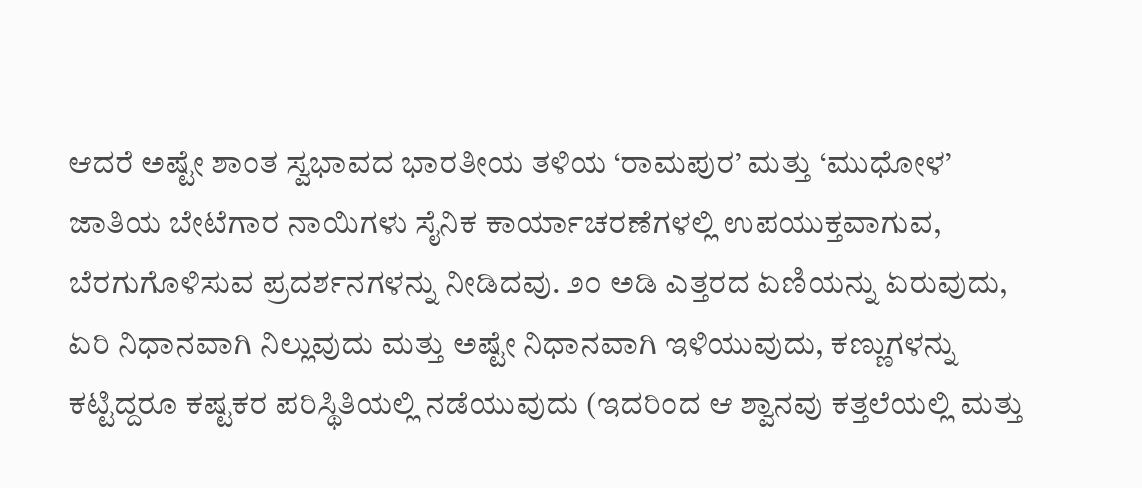ಆದರೆ ಅಷ್ಟೇ ಶಾಂತ ಸ್ವಭಾವದ ಭಾರತೀಯ ತಳಿಯ ‘ರಾಮಪುರ’ ಮತ್ತು ‘ಮುಧೋಳ’ ಜಾತಿಯ ಬೇಟೆಗಾರ ನಾಯಿಗಳು ಸೈನಿಕ ಕಾರ್ಯಾಚರಣೆಗಳಲ್ಲಿ ಉಪಯುಕ್ತವಾಗುವ, ಬೆರಗುಗೊಳಿಸುವ ಪ್ರದರ್ಶನಗಳನ್ನು ನೀಡಿದವು. ೨೦ ಅಡಿ ಎತ್ತರದ ಏಣಿಯನ್ನು ಏರುವುದು, ಏರಿ ನಿಧಾನವಾಗಿ ನಿಲ್ಲುವುದು ಮತ್ತು ಅಷ್ಟೇ ನಿಧಾನವಾಗಿ ಇಳಿಯುವುದು, ಕಣ್ಣುಗಳನ್ನು ಕಟ್ಟಿದ್ದರೂ ಕಷ್ಟಕರ ಪರಿಸ್ಥಿತಿಯಲ್ಲಿ ನಡೆಯುವುದು (ಇದರಿಂದ ಆ ಶ್ವಾನವು ಕತ್ತಲೆಯಲ್ಲಿ ಮತ್ತು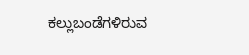ಕಲ್ಲುಬಂಡೆಗಳಿರುವ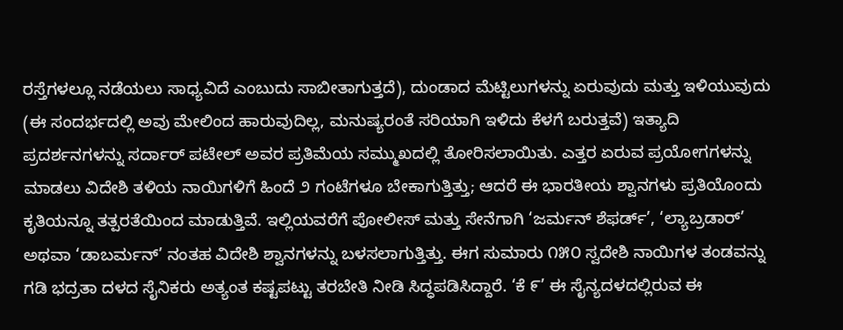ರಸ್ತೆಗಳಲ್ಲೂ ನಡೆಯಲು ಸಾಧ್ಯವಿದೆ ಎಂಬುದು ಸಾಬೀತಾಗುತ್ತದೆ), ದುಂಡಾದ ಮೆಟ್ಟಿಲುಗಳನ್ನು ಏರುವುದು ಮತ್ತು ಇಳಿಯುವುದು (ಈ ಸಂದರ್ಭದಲ್ಲಿ ಅವು ಮೇಲಿಂದ ಹಾರುವುದಿಲ್ಲ, ಮನುಷ್ಯರಂತೆ ಸರಿಯಾಗಿ ಇಳಿದು ಕೆಳಗೆ ಬರುತ್ತವೆ) ಇತ್ಯಾದಿ ಪ್ರದರ್ಶನಗಳನ್ನು ಸರ್ದಾರ್ ಪಟೇಲ್ ಅವರ ಪ್ರತಿಮೆಯ ಸಮ್ಮುಖದಲ್ಲಿ ತೋರಿಸಲಾಯಿತು. ಎತ್ತರ ಏರುವ ಪ್ರಯೋಗಗಳನ್ನು ಮಾಡಲು ವಿದೇಶಿ ತಳಿಯ ನಾಯಿಗಳಿಗೆ ಹಿಂದೆ ೨ ಗಂಟೆಗಳೂ ಬೇಕಾಗುತ್ತಿತ್ತು; ಆದರೆ ಈ ಭಾರತೀಯ ಶ್ವಾನಗಳು ಪ್ರತಿಯೊಂದು ಕೃತಿಯನ್ನೂ ತತ್ಪರತೆಯಿಂದ ಮಾಡುತ್ತಿವೆ. ಇಲ್ಲಿಯವರೆಗೆ ಪೋಲೀಸ್ ಮತ್ತು ಸೇನೆಗಾಗಿ ‘ಜರ್ಮನ್ ಶೆಫರ್ಡ್’, ‘ಲ್ಯಾಬ್ರಡಾರ್’ ಅಥವಾ ‘ಡಾಬರ್ಮನ್’ ನಂತಹ ವಿದೇಶಿ ಶ್ವಾನಗಳನ್ನು ಬಳಸಲಾಗುತ್ತಿತ್ತು. ಈಗ ಸುಮಾರು ೧೫೦ ಸ್ವದೇಶಿ ನಾಯಿಗಳ ತಂಡವನ್ನು ಗಡಿ ಭದ್ರತಾ ದಳದ ಸೈನಿಕರು ಅತ್ಯಂತ ಕಷ್ಟಪಟ್ಟು ತರಬೇತಿ ನೀಡಿ ಸಿದ್ಧಪಡಿಸಿದ್ದಾರೆ. ‘ಕೆ ೯’ ಈ ಸೈನ್ಯದಳದಲ್ಲಿರುವ ಈ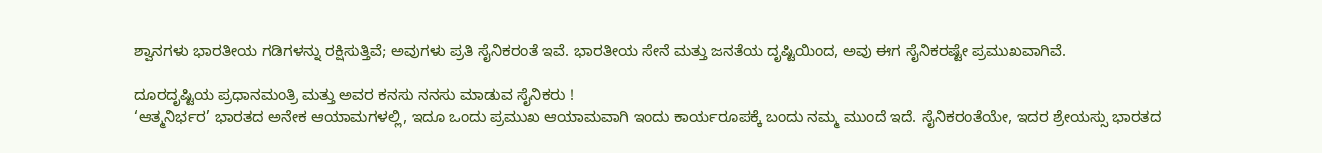ಶ್ವಾನಗಳು ಭಾರತೀಯ ಗಡಿಗಳನ್ನು ರಕ್ಷಿಸುತ್ತಿವೆ; ಅವುಗಳು ಪ್ರತಿ ಸೈನಿಕರಂತೆ ಇವೆ. ಭಾರತೀಯ ಸೇನೆ ಮತ್ತು ಜನತೆಯ ದೃಷ್ಟಿಯಿಂದ, ಅವು ಈಗ ಸೈನಿಕರಷ್ಟೇ ಪ್ರಮುಖವಾಗಿವೆ.

ದೂರದೃಷ್ಟಿಯ ಪ್ರಧಾನಮಂತ್ರಿ ಮತ್ತು ಅವರ ಕನಸು ನನಸು ಮಾಡುವ ಸೈನಿಕರು !
‘ಆತ್ಮನಿರ್ಭರ’ ಭಾರತದ ಅನೇಕ ಆಯಾಮಗಳಲ್ಲಿ, ಇದೂ ಒಂದು ಪ್ರಮುಖ ಆಯಾಮವಾಗಿ ಇಂದು ಕಾರ್ಯರೂಪಕ್ಕೆ ಬಂದು ನಮ್ಮ ಮುಂದೆ ಇದೆ. ಸೈನಿಕರಂತೆಯೇ, ಇದರ ಶ್ರೇಯಸ್ಸು ಭಾರತದ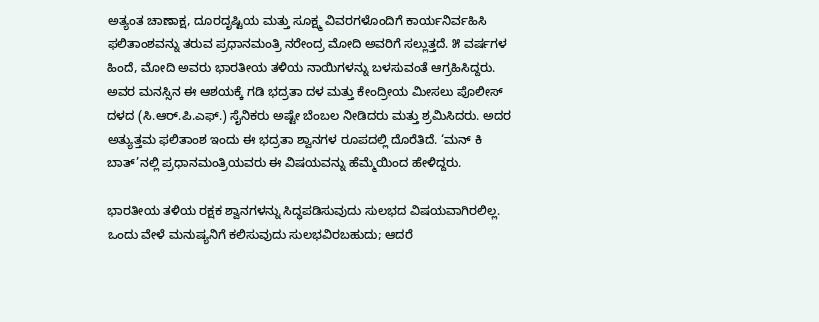ಅತ್ಯಂತ ಚಾಣಾಕ್ಷ, ದೂರದೃಷ್ಟಿಯ ಮತ್ತು ಸೂಕ್ಷ್ಮ ವಿವರಗಳೊಂದಿಗೆ ಕಾರ್ಯನಿರ್ವಹಿಸಿ ಫಲಿತಾಂಶವನ್ನು ತರುವ ಪ್ರಧಾನಮಂತ್ರಿ ನರೇಂದ್ರ ಮೋದಿ ಅವರಿಗೆ ಸಲ್ಲುತ್ತದೆ. ೫ ವರ್ಷಗಳ ಹಿಂದೆ, ಮೋದಿ ಅವರು ಭಾರತೀಯ ತಳಿಯ ನಾಯಿಗಳನ್ನು ಬಳಸುವಂತೆ ಆಗ್ರಹಿಸಿದ್ದರು. ಅವರ ಮನಸ್ಸಿನ ಈ ಆಶಯಕ್ಕೆ ಗಡಿ ಭದ್ರತಾ ದಳ ಮತ್ತು ಕೇಂದ್ರೀಯ ಮೀಸಲು ಪೊಲೀಸ್ ದಳದ (ಸಿ.ಆರ್.ಪಿ.ಎಫ್.) ಸೈನಿಕರು ಅಷ್ಟೇ ಬೆಂಬಲ ನೀಡಿದರು ಮತ್ತು ಶ್ರಮಿಸಿದರು. ಅದರ ಅತ್ಯುತ್ತಮ ಫಲಿತಾಂಶ ಇಂದು ಈ ಭದ್ರತಾ ಶ್ವಾನಗಳ ರೂಪದಲ್ಲಿ ದೊರೆತಿದೆ. ‘ಮನ್ ಕಿ ಬಾತ್’ನಲ್ಲಿ ಪ್ರಧಾನಮಂತ್ರಿಯವರು ಈ ವಿಷಯವನ್ನು ಹೆಮ್ಮೆಯಿಂದ ಹೇಳಿದ್ದರು.

ಭಾರತೀಯ ತಳಿಯ ರಕ್ಷಕ ಶ್ವಾನಗಳನ್ನು ಸಿದ್ಧಪಡಿಸುವುದು ಸುಲಭದ ವಿಷಯವಾಗಿರಲಿಲ್ಲ. ಒಂದು ವೇಳೆ ಮನುಷ್ಯನಿಗೆ ಕಲಿಸುವುದು ಸುಲಭವಿರಬಹುದು; ಆದರೆ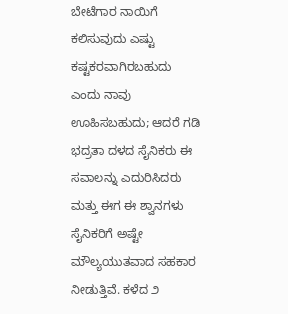ಬೇಟೆಗಾರ ನಾಯಿಗೆ ಕಲಿಸುವುದು ಎಷ್ಟು ಕಷ್ಟಕರವಾಗಿರಬಹುದು ಎಂದು ನಾವು ಊಹಿಸಬಹುದು; ಆದರೆ ಗಡಿ ಭದ್ರತಾ ದಳದ ಸೈನಿಕರು ಈ ಸವಾಲನ್ನು ಎದುರಿಸಿದರು ಮತ್ತು ಈಗ ಈ ಶ್ವಾನಗಳು ಸೈನಿಕರಿಗೆ ಅಷ್ಟೇ ಮೌಲ್ಯಯುತವಾದ ಸಹಕಾರ ನೀಡುತ್ತಿವೆ. ಕಳೆದ ೨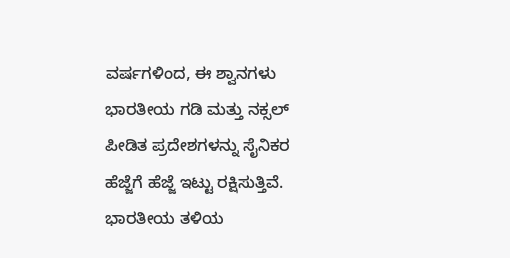ವರ್ಷಗಳಿಂದ, ಈ ಶ್ವಾನಗಳು ಭಾರತೀಯ ಗಡಿ ಮತ್ತು ನಕ್ಸಲ್ ಪೀಡಿತ ಪ್ರದೇಶಗಳನ್ನು ಸೈನಿಕರ ಹೆಜ್ಜೆಗೆ ಹೆಜ್ಜೆ ಇಟ್ಟು ರಕ್ಷಿಸುತ್ತಿವೆ. ಭಾರತೀಯ ತಳಿಯ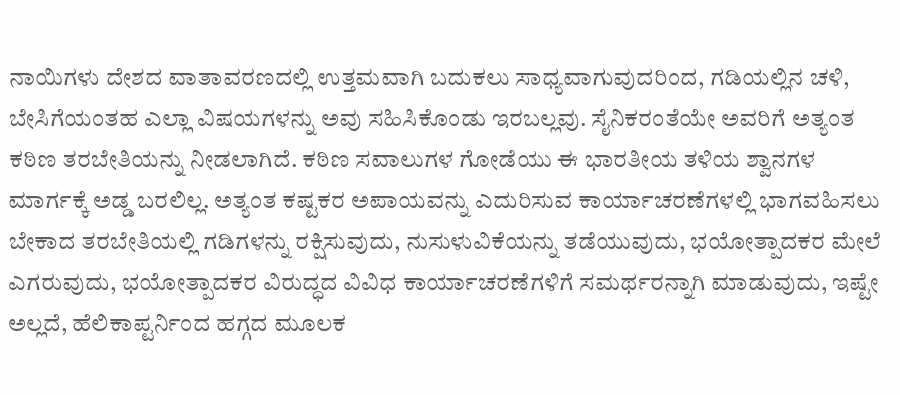ನಾಯಿಗಳು ದೇಶದ ವಾತಾವರಣದಲ್ಲಿ ಉತ್ತಮವಾಗಿ ಬದುಕಲು ಸಾಧ್ಯವಾಗುವುದರಿಂದ, ಗಡಿಯಲ್ಲಿನ ಚಳಿ, ಬೇಸಿಗೆಯಂತಹ ಎಲ್ಲಾ ವಿಷಯಗಳನ್ನು ಅವು ಸಹಿಸಿಕೊಂಡು ಇರಬಲ್ಲವು. ಸೈನಿಕರಂತೆಯೇ ಅವರಿಗೆ ಅತ್ಯಂತ ಕಠಿಣ ತರಬೇತಿಯನ್ನು ನೀಡಲಾಗಿದೆ. ಕಠಿಣ ಸವಾಲುಗಳ ಗೋಡೆಯು ಈ ಭಾರತೀಯ ತಳಿಯ ಶ್ವಾನಗಳ ಮಾರ್ಗಕ್ಕೆ ಅಡ್ಡ ಬರಲಿಲ್ಲ. ಅತ್ಯಂತ ಕಷ್ಟಕರ ಅಪಾಯವನ್ನು ಎದುರಿಸುವ ಕಾರ್ಯಾಚರಣೆಗಳಲ್ಲಿ ಭಾಗವಹಿಸಲು ಬೇಕಾದ ತರಬೇತಿಯಲ್ಲಿ ಗಡಿಗಳನ್ನು ರಕ್ಷಿಸುವುದು, ನುಸುಳುವಿಕೆಯನ್ನು ತಡೆಯುವುದು, ಭಯೋತ್ಪಾದಕರ ಮೇಲೆ ಎಗರುವುದು, ಭಯೋತ್ಪಾದಕರ ವಿರುದ್ಧದ ವಿವಿಧ ಕಾರ್ಯಾಚರಣೆಗಳಿಗೆ ಸಮರ್ಥರನ್ನಾಗಿ ಮಾಡುವುದು, ಇಷ್ಟೇ ಅಲ್ಲದೆ, ಹೆಲಿಕಾಪ್ಟರ್ನಿಂದ ಹಗ್ಗದ ಮೂಲಕ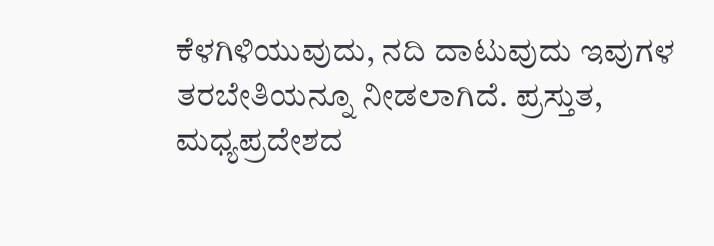ಕೆಳಗಿಳಿಯುವುದು, ನದಿ ದಾಟುವುದು ಇವುಗಳ ತರಬೇತಿಯನ್ನೂ ನೀಡಲಾಗಿದೆ. ಪ್ರಸ್ತುತ, ಮಧ್ಯಪ್ರದೇಶದ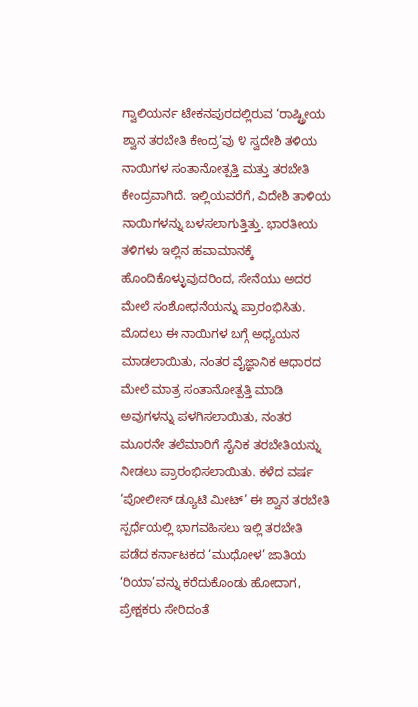ಗ್ವಾಲಿಯರ್ನ ಟೇಕನಪುರದಲ್ಲಿರುವ ‘ರಾಷ್ಟ್ರೀಯ ಶ್ವಾನ ತರಬೇತಿ ಕೇಂದ್ರ’ವು ೪ ಸ್ವದೇಶಿ ತಳಿಯ ನಾಯಿಗಳ ಸಂತಾನೋತ್ಪತ್ತಿ ಮತ್ತು ತರಬೇತಿ ಕೇಂದ್ರವಾಗಿದೆ. ಇಲ್ಲಿಯವರೆಗೆ, ವಿದೇಶಿ ತಾಳಿಯ ನಾಯಿಗಳನ್ನು ಬಳಸಲಾಗುತ್ತಿತ್ತು. ಭಾರತೀಯ ತಳಿಗಳು ಇಲ್ಲಿನ ಹವಾಮಾನಕ್ಕೆ ಹೊಂದಿಕೊಳ್ಳುವುದರಿಂದ, ಸೇನೆಯು ಅದರ ಮೇಲೆ ಸಂಶೋಧನೆಯನ್ನು ಪ್ರಾರಂಭಿಸಿತು. ಮೊದಲು ಈ ನಾಯಿಗಳ ಬಗ್ಗೆ ಅಧ್ಯಯನ ಮಾಡಲಾಯಿತು, ನಂತರ ವೈಜ್ಞಾನಿಕ ಆಧಾರದ ಮೇಲೆ ಮಾತ್ರ ಸಂತಾನೋತ್ಪತ್ತಿ ಮಾಡಿ ಅವುಗಳನ್ನು ಪಳಗಿಸಲಾಯಿತು, ನಂತರ ಮೂರನೇ ತಲೆಮಾರಿಗೆ ಸೈನಿಕ ತರಬೇತಿಯನ್ನು ನೀಡಲು ಪ್ರಾರಂಭಿಸಲಾಯಿತು. ಕಳೆದ ವರ್ಷ ‘ಪೋಲೀಸ್ ಡ್ಯೂಟಿ ಮೀಟ್’ ಈ ಶ್ವಾನ ತರಬೇತಿ ಸ್ಪರ್ಧೆಯಲ್ಲಿ ಭಾಗವಹಿಸಲು ಇಲ್ಲಿ ತರಬೇತಿ ಪಡೆದ ಕರ್ನಾಟಕದ ‘ಮುಧೋಳ’ ಜಾತಿಯ ‘ರಿಯಾ’ವನ್ನು ಕರೆದುಕೊಂಡು ಹೋದಾಗ, ಪ್ರೇಕ್ಷಕರು ಸೇರಿದಂತೆ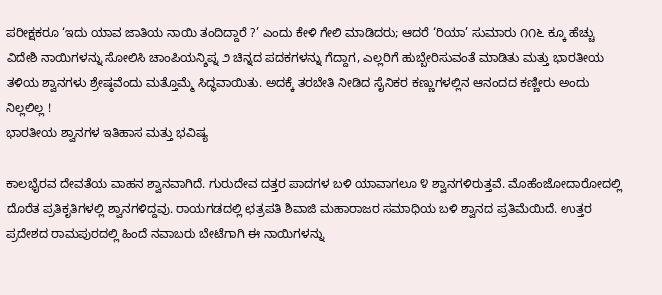ಪರೀಕ್ಷಕರೂ ‘ಇದು ಯಾವ ಜಾತಿಯ ನಾಯಿ ತಂದಿದ್ದಾರೆ ?’ ಎಂದು ಕೇಳಿ ಗೇಲಿ ಮಾಡಿದರು; ಆದರೆ ‘ರಿಯಾ’ ಸುಮಾರು ೧೧೬ ಕ್ಕೂ ಹೆಚ್ಚು ವಿದೇಶಿ ನಾಯಿಗಳನ್ನು ಸೋಲಿಸಿ ಚಾಂಪಿಯನ್ಶಿಪ್ನ ೨ ಚಿನ್ನದ ಪದಕಗಳನ್ನು ಗೆದ್ದಾಗ, ಎಲ್ಲರಿಗೆ ಹುಬ್ಬೇರಿಸುವಂತೆ ಮಾಡಿತು ಮತ್ತು ಭಾರತೀಯ ತಳಿಯ ಶ್ವಾನಗಳು ಶ್ರೇಷ್ಠವೆಂದು ಮತ್ತೊಮ್ಮೆ ಸಿದ್ಧವಾಯಿತು. ಅದಕ್ಕೆ ತರಬೇತಿ ನೀಡಿದ ಸೈನಿಕರ ಕಣ್ಣುಗಳಲ್ಲಿನ ಆನಂದದ ಕಣ್ಣೀರು ಅಂದು ನಿಲ್ಲಲಿಲ್ಲ !
ಭಾರತೀಯ ಶ್ವಾನಗಳ ಇತಿಹಾಸ ಮತ್ತು ಭವಿಷ್ಯ

ಕಾಲಭೈರವ ದೇವತೆಯ ವಾಹನ ಶ್ವಾನವಾಗಿದೆ. ಗುರುದೇವ ದತ್ತರ ಪಾದಗಳ ಬಳಿ ಯಾವಾಗಲೂ ೪ ಶ್ವಾನಗಳಿರುತ್ತವೆ. ಮೊಹೆಂಜೋದಾರೋದಲ್ಲಿ ದೊರೆತ ಪ್ರತಿಕೃತಿಗಳಲ್ಲಿ ಶ್ವಾನಗಳಿದ್ದವು. ರಾಯಗಡದಲ್ಲಿ ಛತ್ರಪತಿ ಶಿವಾಜಿ ಮಹಾರಾಜರ ಸಮಾಧಿಯ ಬಳಿ ಶ್ವಾನದ ಪ್ರತಿಮೆಯಿದೆ. ಉತ್ತರ ಪ್ರದೇಶದ ರಾಮಪುರದಲ್ಲಿ ಹಿಂದೆ ನವಾಬರು ಬೇಟೆಗಾಗಿ ಈ ನಾಯಿಗಳನ್ನು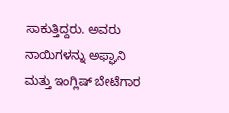ಸಾಕುತ್ತಿದ್ದರು. ಅವರು ನಾಯಿಗಳನ್ನು ಅಫ್ಘಾನಿ ಮತ್ತು ಇಂಗ್ಲಿಷ್ ಬೇಟೆಗಾರ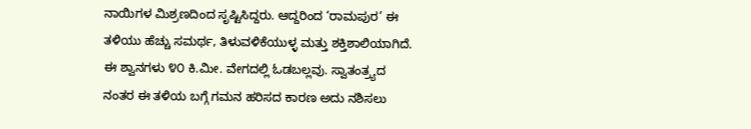ನಾಯಿಗಳ ಮಿಶ್ರಣದಿಂದ ಸೃಷ್ಟಿಸಿದ್ದರು. ಆದ್ದರಿಂದ ‘ರಾಮಪುರ’ ಈ ತಳಿಯು ಹೆಚ್ಚು ಸಮರ್ಥ, ತಿಳುವಳಿಕೆಯುಳ್ಳ ಮತ್ತು ಶಕ್ತಿಶಾಲಿಯಾಗಿದೆ. ಈ ಶ್ವಾನಗಳು ೪೦ ಕಿ.ಮೀ. ವೇಗದಲ್ಲಿ ಓಡಬಲ್ಲವು. ಸ್ವಾತಂತ್ರ್ಯದ ನಂತರ ಈ ತಳಿಯ ಬಗ್ಗೆ ಗಮನ ಹರಿಸದ ಕಾರಣ ಅದು ನಶಿಸಲು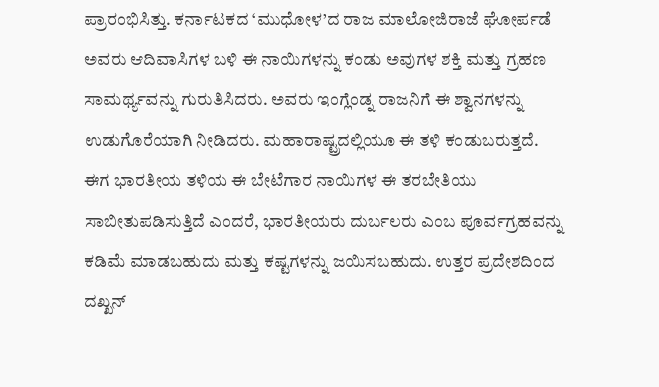ಪ್ರಾರಂಭಿಸಿತ್ತು. ಕರ್ನಾಟಕದ ‘ಮುಧೋಳ’ದ ರಾಜ ಮಾಲೋಜಿರಾಜೆ ಘೋರ್ಪಡೆ ಅವರು ಆದಿವಾಸಿಗಳ ಬಳಿ ಈ ನಾಯಿಗಳನ್ನು ಕಂಡು ಅವುಗಳ ಶಕ್ತಿ ಮತ್ತು ಗ್ರಹಣ ಸಾಮರ್ಥ್ಯವನ್ನು ಗುರುತಿಸಿದರು. ಅವರು ಇಂಗ್ಲೆಂಡ್ನ ರಾಜನಿಗೆ ಈ ಶ್ವಾನಗಳನ್ನು ಉಡುಗೊರೆಯಾಗಿ ನೀಡಿದರು. ಮಹಾರಾಷ್ಟ್ರದಲ್ಲಿಯೂ ಈ ತಳಿ ಕಂಡುಬರುತ್ತದೆ. ಈಗ ಭಾರತೀಯ ತಳಿಯ ಈ ಬೇಟೆಗಾರ ನಾಯಿಗಳ ಈ ತರಬೇತಿಯು ಸಾಬೀತುಪಡಿಸುತ್ತಿದೆ ಎಂದರೆ, ಭಾರತೀಯರು ದುರ್ಬಲರು ಎಂಬ ಪೂರ್ವಗ್ರಹವನ್ನು ಕಡಿಮೆ ಮಾಡಬಹುದು ಮತ್ತು ಕಷ್ಟಗಳನ್ನು ಜಯಿಸಬಹುದು. ಉತ್ತರ ಪ್ರದೇಶದಿಂದ ದಖ್ಖನ್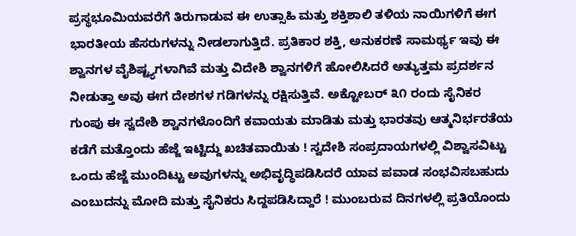ಪ್ರಸ್ಥಭೂಮಿಯವರೆಗೆ ತಿರುಗಾಡುವ ಈ ಉತ್ಸಾಹಿ ಮತ್ತು ಶಕ್ತಿಶಾಲಿ ತಳಿಯ ನಾಯಿಗಳಿಗೆ ಈಗ ಭಾರತೀಯ ಹೆಸರುಗಳನ್ನು ನೀಡಲಾಗುತ್ತಿದೆ. ಪ್ರತಿಕಾರ ಶಕ್ತಿ, ಅನುಕರಣೆ ಸಾಮರ್ಥ್ಯ ಇವು ಈ ಶ್ವಾನಗಳ ವೈಶಿಷ್ಟ್ಯಗಳಾಗಿವೆ ಮತ್ತು ವಿದೇಶಿ ಶ್ವಾನಗಳಿಗೆ ಹೋಲಿಸಿದರೆ ಅತ್ಯುತ್ತಮ ಪ್ರದರ್ಶನ ನೀಡುತ್ತಾ ಅವು ಈಗ ದೇಶಗಳ ಗಡಿಗಳನ್ನು ರಕ್ಷಿಸುತ್ತಿವೆ. ಅಕ್ಟೋಬರ್ ೩೧ ರಂದು ಸೈನಿಕರ ಗುಂಪು ಈ ಸ್ವದೇಶಿ ಶ್ವಾನಗಳೊಂದಿಗೆ ಕವಾಯತು ಮಾಡಿತು ಮತ್ತು ಭಾರತವು ಆತ್ಮನಿರ್ಭರತೆಯ ಕಡೆಗೆ ಮತ್ತೊಂದು ಹೆಜ್ಜೆ ಇಟ್ಟಿದ್ದು ಖಚಿತವಾಯಿತು ! ಸ್ವದೇಶಿ ಸಂಪ್ರದಾಯಗಳಲ್ಲಿ ವಿಶ್ವಾಸವಿಟ್ಟು ಒಂದು ಹೆಜ್ಜೆ ಮುಂದಿಟ್ಟು ಅವುಗಳನ್ನು ಅಭಿವೃದ್ಧಿಪಡಿಸಿದರೆ ಯಾವ ಪವಾಡ ಸಂಭವಿಸಬಹುದು ಎಂಬುದನ್ನು ಮೋದಿ ಮತ್ತು ಸೈನಿಕರು ಸಿದ್ದಪಡಿಸಿದ್ದಾರೆ ! ಮುಂಬರುವ ದಿನಗಳಲ್ಲಿ ಪ್ರತಿಯೊಂದು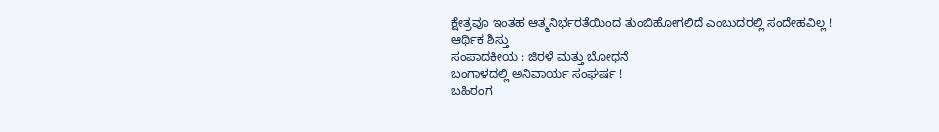ಕ್ಷೇತ್ರವೂ ಇಂತಹ ಆತ್ಮನಿರ್ಭರತೆಯಿಂದ ತುಂಬಿಹೋಗಲಿದೆ ಎಂಬುದರಲ್ಲಿ ಸಂದೇಹವಿಲ್ಲ !
ಆರ್ಥಿಕ ಶಿಸ್ತು
ಸಂಪಾದಕೀಯ : ಜಿರಳೆ ಮತ್ತು ಬೋಧನೆ
ಬಂಗಾಳದಲ್ಲಿ ಅನಿವಾರ್ಯ ಸಂಘರ್ಷ !
ಬಹಿರಂಗ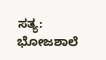ಸತ್ಯ: ಭೋಜಶಾಲೆ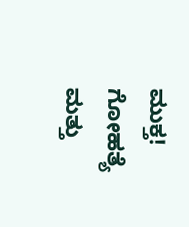ಮುಕ್ತ!
ಗೋಹತ್ಯೆ ಮತ್ತು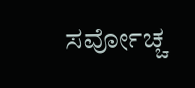ಸರ್ವೋಚ್ಚ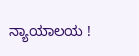ನ್ಯಾಯಾಲಯ !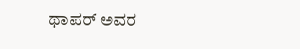ಥಾಪರ್ ಅವರ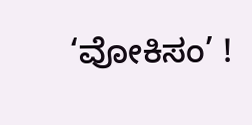‘ವೋಕಿಸಂ’ !